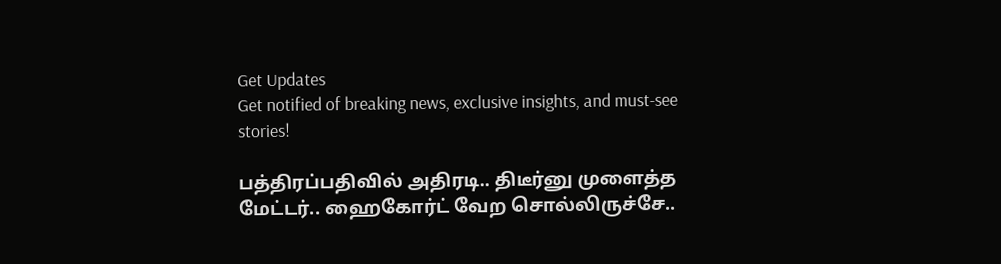Get Updates
Get notified of breaking news, exclusive insights, and must-see stories!

பத்திரப்பதிவில் அதிரடி.. திடீர்னு முளைத்த மேட்டர்.. ஹைகோர்ட் வேற சொல்லிருச்சே..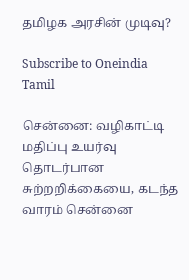தமிழக அரசின் முடிவு?

Subscribe to Oneindia Tamil

சென்னை: வழிகாட்டி மதிப்பு உயர்வு தொடர்பான சுற்றறிக்கையை, கடந்த வாரம் சென்னை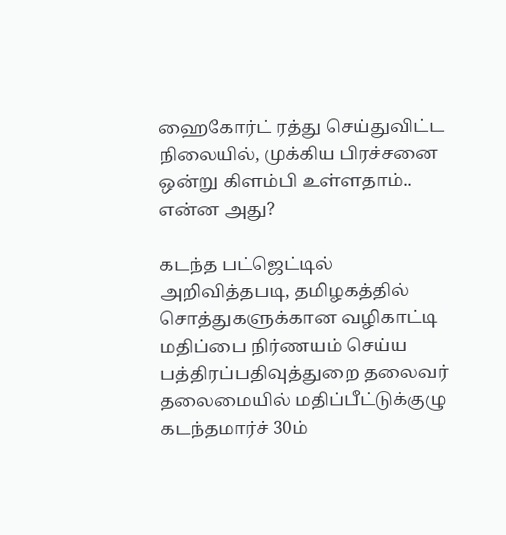ஹைகோர்ட் ரத்து செய்துவிட்ட நிலையில், முக்கிய பிரச்சனை ஒன்று கிளம்பி உள்ளதாம்.. என்ன அது?

கடந்த பட்ஜெட்டில் அறிவித்தபடி, தமிழகத்தில் சொத்துகளுக்கான வழிகாட்டி மதிப்பை நிர்ணயம் செய்ய பத்திரப்பதிவுத்துறை தலைவர் தலைமையில் மதிப்பீட்டுக்குழு கடந்தமார்ச் 30ம்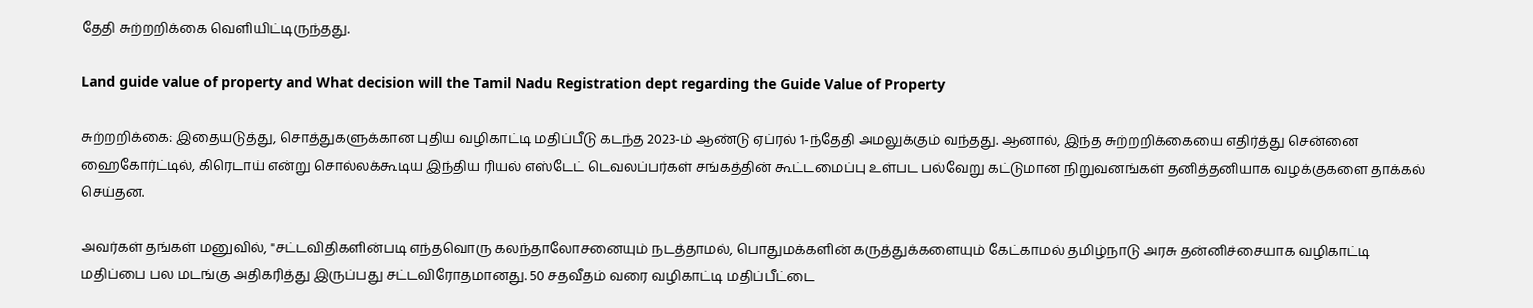தேதி சுற்றறிக்கை வெளியிட்டிருந்தது.

Land guide value of property and What decision will the Tamil Nadu Registration dept regarding the Guide Value of Property

சுற்றறிக்கை: இதையடுத்து, சொத்துகளுக்கான புதிய வழிகாட்டி மதிப்பீடு கடந்த 2023-ம் ஆண்டு ஏப்ரல் 1-ந்தேதி அமலுக்கும் வந்தது. ஆனால், இந்த சுற்றறிக்கையை எதிர்த்து சென்னை ஹைகோர்ட்டில், கிரெடாய் என்று சொல்லக்கூடிய இந்திய ரியல் எஸ்டேட் டெவலப்பர்கள் சங்கத்தின் கூட்டமைப்பு உள்பட பல்வேறு கட்டுமான நிறுவனங்கள் தனித்தனியாக வழக்குகளை தாக்கல் செய்தன.

அவர்கள் தங்கள் மனுவில், "சட்டவிதிகளின்படி எந்தவொரு கலந்தாலோசனையும் நடத்தாமல், பொதுமக்களின் கருத்துக்களையும் கேட்காமல் தமிழ்நாடு அரசு தன்னிச்சையாக வழிகாட்டி மதிப்பை பல மடங்கு அதிகரித்து இருப்பது சட்டவிரோதமானது. 50 சதவீதம் வரை வழிகாட்டி மதிப்பீட்டை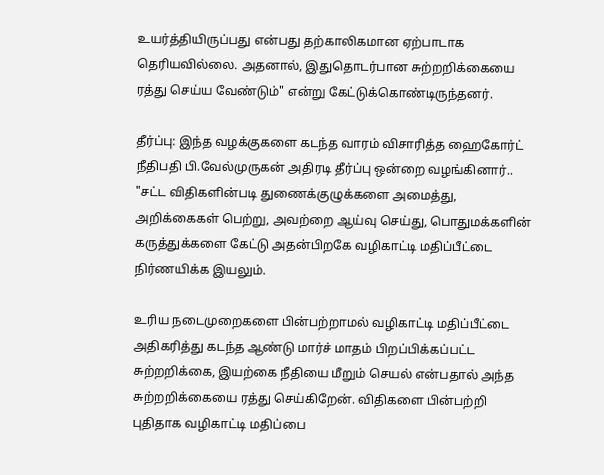உயர்த்தியிருப்பது என்பது தற்காலிகமான ஏற்பாடாக தெரியவில்லை. அதனால், இதுதொடர்பான சுற்றறிக்கையை ரத்து செய்ய வேண்டும்" என்று கேட்டுக்கொண்டிருந்தனர்.

தீர்ப்பு: இந்த வழக்குகளை கடந்த வாரம் விசாரித்த ஹைகோர்ட் நீதிபதி பி.வேல்முருகன் அதிரடி தீர்ப்பு ஒன்றை வழங்கினார்.. "சட்ட விதிகளின்படி துணைக்குழுக்களை அமைத்து, அறிக்கைகள் பெற்று, அவற்றை ஆய்வு செய்து, பொதுமக்களின் கருத்துக்களை கேட்டு அதன்பிறகே வழிகாட்டி மதிப்பீட்டை நிர்ணயிக்க இயலும்.

உரிய நடைமுறைகளை பின்பற்றாமல் வழிகாட்டி மதிப்பீட்டை அதிகரித்து கடந்த ஆண்டு மார்ச் மாதம் பிறப்பிக்கப்பட்ட சுற்றறிக்கை, இயற்கை நீதியை மீறும் செயல் என்பதால் அந்த சுற்றறிக்கையை ரத்து செய்கிறேன். விதிகளை பின்பற்றி புதிதாக வழிகாட்டி மதிப்பை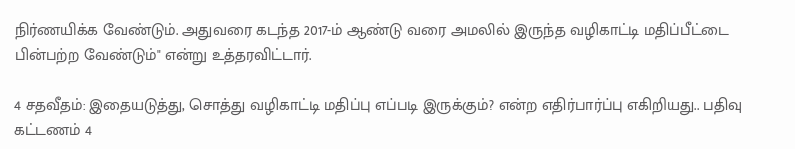நிர்ணயிக்க வேண்டும். அதுவரை கடந்த 2017-ம் ஆண்டு வரை அமலில் இருந்த வழிகாட்டி மதிப்பீட்டை பின்பற்ற வேண்டும்" என்று உத்தரவிட்டார்.

4 சதவீதம்: இதையடுத்து, சொத்து வழிகாட்டி மதிப்பு எப்படி இருக்கும்? என்ற எதிர்பார்ப்பு எகிறியது.. பதிவு கட்டணம் 4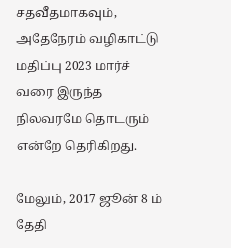சதவீதமாகவும், அதேநேரம் வழிகாட்டு மதிப்பு 2023 மார்ச் வரை இருந்த நிலவரமே தொடரும் என்றே தெரிகிறது.

மேலும், 2017 ஜூன் 8 ம் தேதி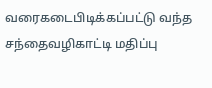வரைகடைபிடிக்கப்பட்டு வந்த சந்தைவழிகாட்டி மதிப்பு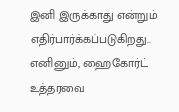இனி இருக்காது என்றும் எதிர்பார்க்கப்படுகிறது.. எனினும், ஹைகோர்ட் உத்தரவை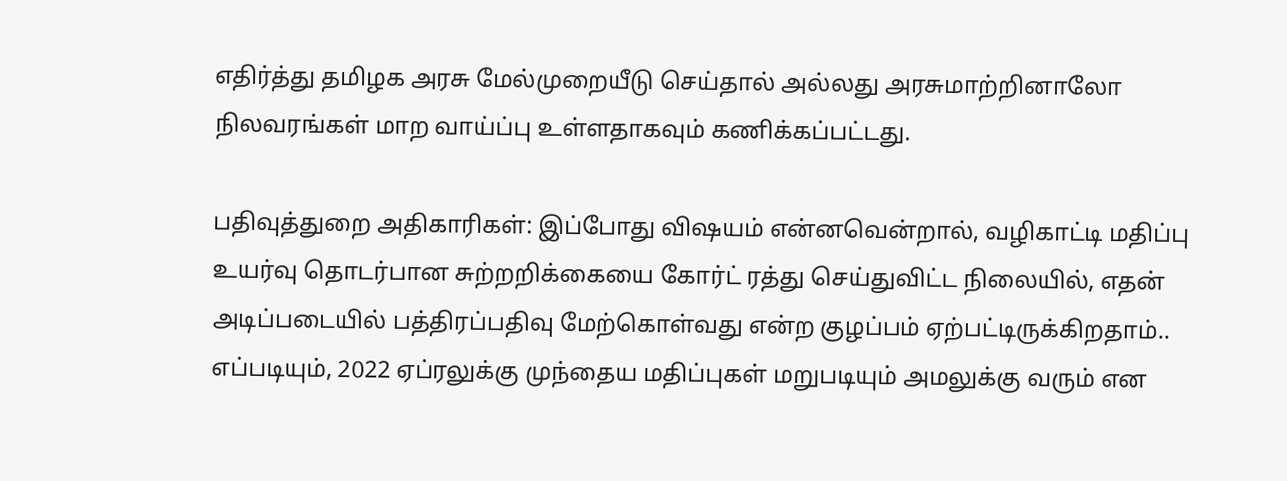எதிர்த்து தமிழக அரசு மேல்முறையீடு செய்தால் அல்லது அரசுமாற்றினாலோ நிலவரங்கள் மாற வாய்ப்பு உள்ளதாகவும் கணிக்கப்பட்டது.

பதிவுத்துறை அதிகாரிகள்: இப்போது விஷயம் என்னவென்றால், வழிகாட்டி மதிப்பு உயர்வு தொடர்பான சுற்றறிக்கையை கோர்ட் ரத்து செய்துவிட்ட நிலையில், எதன் அடிப்படையில் பத்திரப்பதிவு மேற்கொள்வது என்ற குழப்பம் ஏற்பட்டிருக்கிறதாம்.. எப்படியும், 2022 ஏப்ரலுக்கு முந்தைய மதிப்புகள் மறுபடியும் அமலுக்கு வரும் என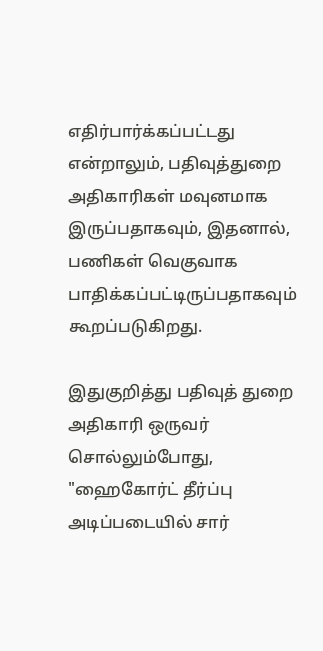எதிர்பார்க்கப்பட்டது என்றாலும், பதிவுத்துறை அதிகாரிகள் மவுனமாக இருப்பதாகவும், இதனால், பணிகள் வெகுவாக பாதிக்கப்பட்டிருப்பதாகவும் கூறப்படுகிறது.

இதுகுறித்து பதிவுத் துறை அதிகாரி ஒருவர் சொல்லும்போது, "ஹைகோர்ட் தீர்ப்பு அடிப்படையில் சார்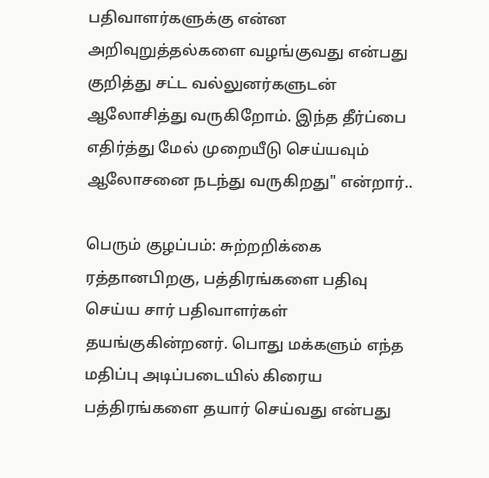பதிவாளர்களுக்கு என்ன அறிவுறுத்தல்களை வழங்குவது என்பது குறித்து சட்ட வல்லுனர்களுடன் ஆலோசித்து வருகிறோம். இந்த தீர்ப்பை எதிர்த்து மேல் முறையீடு செய்யவும் ஆலோசனை நடந்து வருகிறது" என்றார்..

பெரும் குழப்பம்: சுற்றறிக்கை ரத்தானபிறகு, பத்திரங்களை பதிவு செய்ய சார் பதிவாளர்கள் தயங்குகின்றனர். பொது மக்களும் எந்த மதிப்பு அடிப்படையில் கிரைய பத்திரங்களை தயார் செய்வது என்பது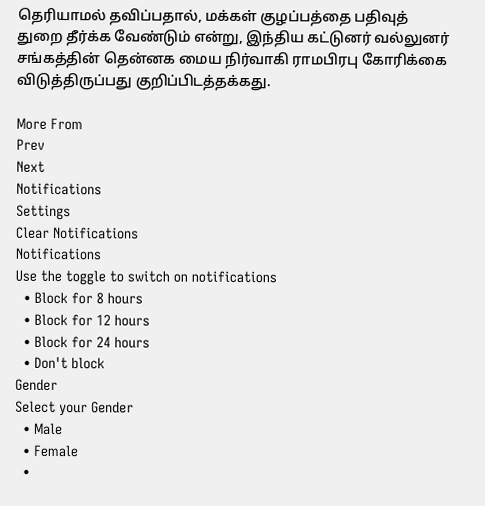தெரியாமல் தவிப்பதால், மக்கள் குழப்பத்தை பதிவுத் துறை தீர்க்க வேண்டும் என்று, இந்திய கட்டுனர் வல்லுனர் சங்கத்தின் தென்னக மைய நிர்வாகி ராமபிரபு கோரிக்கை விடுத்திருப்பது குறிப்பிடத்தக்கது.

More From
Prev
Next
Notifications
Settings
Clear Notifications
Notifications
Use the toggle to switch on notifications
  • Block for 8 hours
  • Block for 12 hours
  • Block for 24 hours
  • Don't block
Gender
Select your Gender
  • Male
  • Female
  •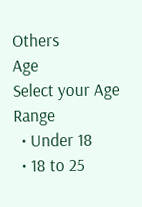Others
Age
Select your Age Range
  • Under 18
  • 18 to 25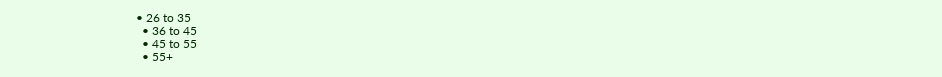• 26 to 35
  • 36 to 45
  • 45 to 55
  • 55+